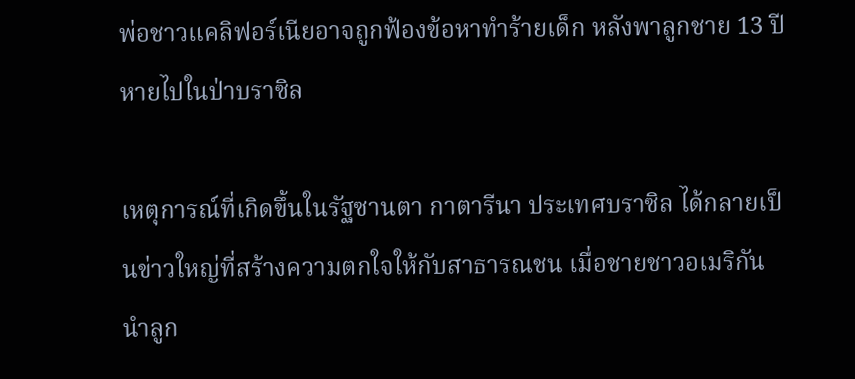พ่อชาวแคลิฟอร์เนียอาจถูกฟ้องข้อหาทำร้ายเด็ก หลังพาลูกชาย 13 ปีหายไปในป่าบราซิล

เหตุการณ์ที่เกิดขึ้นในรัฐซานตา กาตารีนา ประเทศบราซิล ได้กลายเป็นข่าวใหญ่ที่สร้างความตกใจให้กับสาธารณชน เมื่อชายชาวอเมริกันนำลูก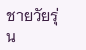ชายวัยรุ่น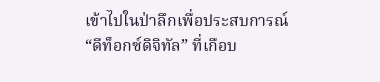เข้าไปในป่าลึกเพื่อประสบการณ์ “ดีท็อกซ์ดิจิทัล” ที่เกือบ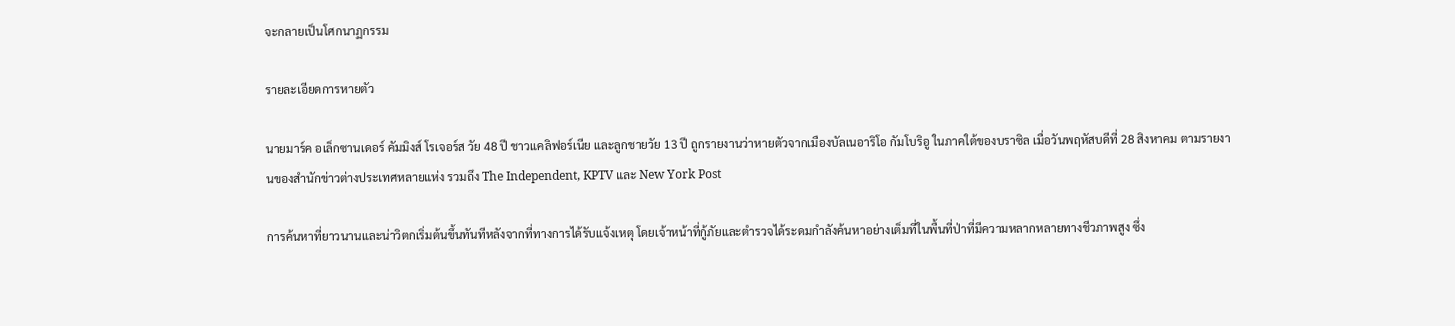จะกลายเป็นโศกนาฏกรรม

รายละเอียดการหายตัว

นายมาร์ค อเล็กซานเดอร์ คัมมิงส์ โรเจอร์ส วัย 48 ปี ชาวแคลิฟอร์เนีย และลูกชายวัย 13 ปี ถูกรายงานว่าหายตัวจากเมืองบัลเนอาริโอ กัมโบริอู ในภาคใต้ของบราซิล เมื่อวันพฤหัสบดีที่ 28 สิงหาคม ตามรายงานของสำนักข่าวต่างประเทศหลายแห่ง รวมถึง The Independent, KPTV และ New York Post

การค้นหาที่ยาวนานและน่าวิตกเริ่มต้นขึ้นทันทีหลังจากที่ทางการได้รับแจ้งเหตุ โดยเจ้าหน้าที่กู้ภัยและตำรวจได้ระดมกำลังค้นหาอย่างเต็มที่ในพื้นที่ป่าที่มีความหลากหลายทางชีวภาพสูง ซึ่ง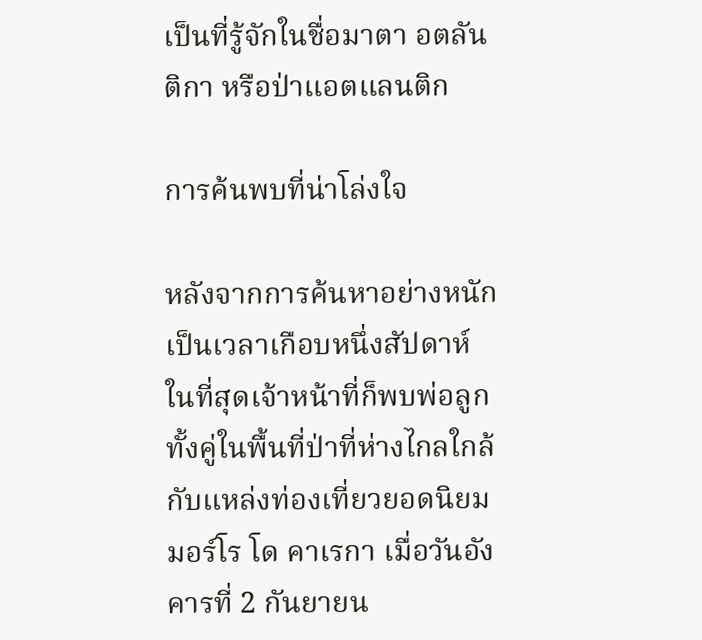เป็นที่รู้จักในชื่อมาตา อตลันติกา หรือป่าแอตแลนติก

การค้นพบที่น่าโล่งใจ

หลังจากการค้นหาอย่างหนักเป็นเวลาเกือบหนึ่งสัปดาห์ ในที่สุดเจ้าหน้าที่ก็พบพ่อลูกทั้งคู่ในพื้นที่ป่าที่ห่างไกลใกล้กับแหล่งท่องเที่ยวยอดนิยม มอร์โร โด คาเรกา เมื่อวันอังคารที่ 2 กันยายน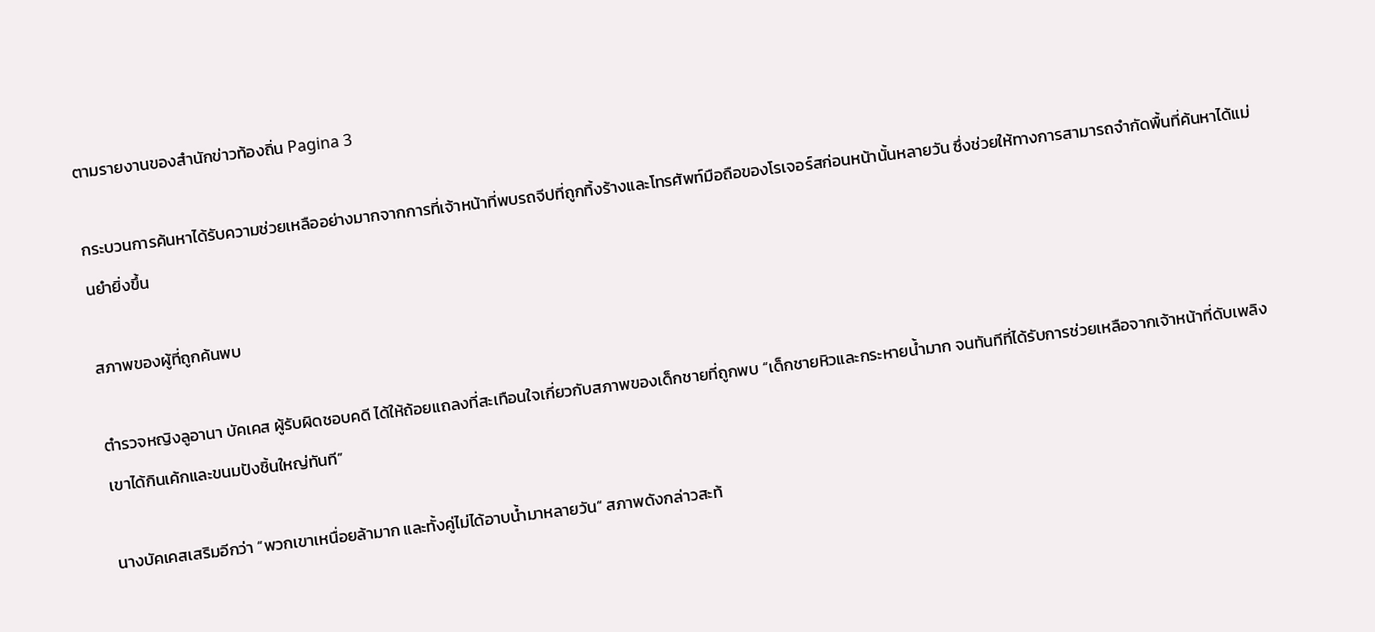ตามรายงานของสำนักข่าวท้องถิ่น Pagina 3

กระบวนการค้นหาได้รับความช่วยเหลืออย่างมากจากการที่เจ้าหน้าที่พบรถจีปที่ถูกทิ้งร้างและโทรศัพท์มือถือของโรเจอร์สก่อนหน้านั้นหลายวัน ซึ่งช่วยให้ทางการสามารถจำกัดพื้นที่ค้นหาได้แม่นยำยิ่งขึ้น

สภาพของผู้ที่ถูกค้นพบ

ตำรวจหญิงลูอานา บัคเคส ผู้รับผิดชอบคดี ได้ให้ถ้อยแถลงที่สะเทือนใจเกี่ยวกับสภาพของเด็กชายที่ถูกพบ “เด็กชายหิวและกระหายน้ำมาก จนทันทีที่ได้รับการช่วยเหลือจากเจ้าหน้าที่ดับเพลิง เขาได้กินเค้กและขนมปังชิ้นใหญ่ทันที”

นางบัคเคสเสริมอีกว่า “พวกเขาเหนื่อยล้ามาก และทั้งคู่ไม่ได้อาบน้ำมาหลายวัน” สภาพดังกล่าวสะท้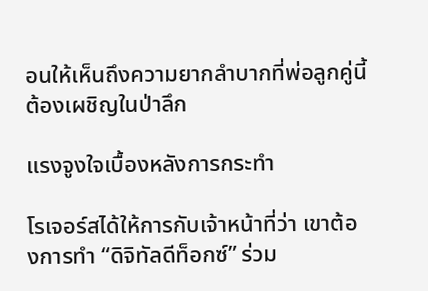อนให้เห็นถึงความยากลำบากที่พ่อลูกคู่นี้ต้องเผชิญในป่าลึก

แรงจูงใจเบื้องหลังการกระทำ

โรเจอร์สได้ให้การกับเจ้าหน้าที่ว่า เขาต้องการทำ “ดิจิทัลดีท็อกซ์” ร่วม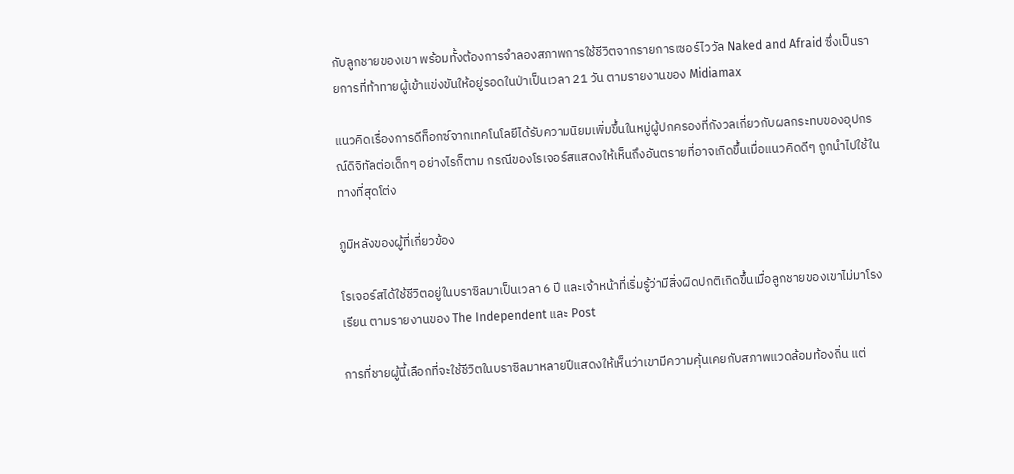กับลูกชายของเขา พร้อมทั้งต้องการจำลองสภาพการใช้ชีวิตจากรายการเซอร์ไววัล Naked and Afraid ซึ่งเป็นรายการที่ท้าทายผู้เข้าแข่งขันให้อยู่รอดในป่าเป็นเวลา 21 วัน ตามรายงานของ Midiamax

แนวคิดเรื่องการดีท็อกซ์จากเทคโนโลยีได้รับความนิยมเพิ่มขึ้นในหมู่ผู้ปกครองที่กังวลเกี่ยวกับผลกระทบของอุปกรณ์ดิจิทัลต่อเด็กๆ อย่างไรก็ตาม กรณีของโรเจอร์สแสดงให้เห็นถึงอันตรายที่อาจเกิดขึ้นเมื่อแนวคิดดีๆ ถูกนำไปใช้ในทางที่สุดโต่ง

ภูมิหลังของผู้ที่เกี่ยวข้อง

โรเจอร์สได้ใช้ชีวิตอยู่ในบราซิลมาเป็นเวลา 6 ปี และเจ้าหน้าที่เริ่มรู้ว่ามีสิ่งผิดปกติเกิดขึ้นเมื่อลูกชายของเขาไม่มาโรงเรียน ตามรายงานของ The Independent และ Post

การที่ชายผู้นี้เลือกที่จะใช้ชีวิตในบราซิลมาหลายปีแสดงให้เห็นว่าเขามีความคุ้นเคยกับสภาพแวดล้อมท้องถิ่น แต่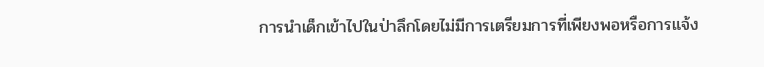การนำเด็กเข้าไปในป่าลึกโดยไม่มีการเตรียมการที่เพียงพอหรือการแจ้ง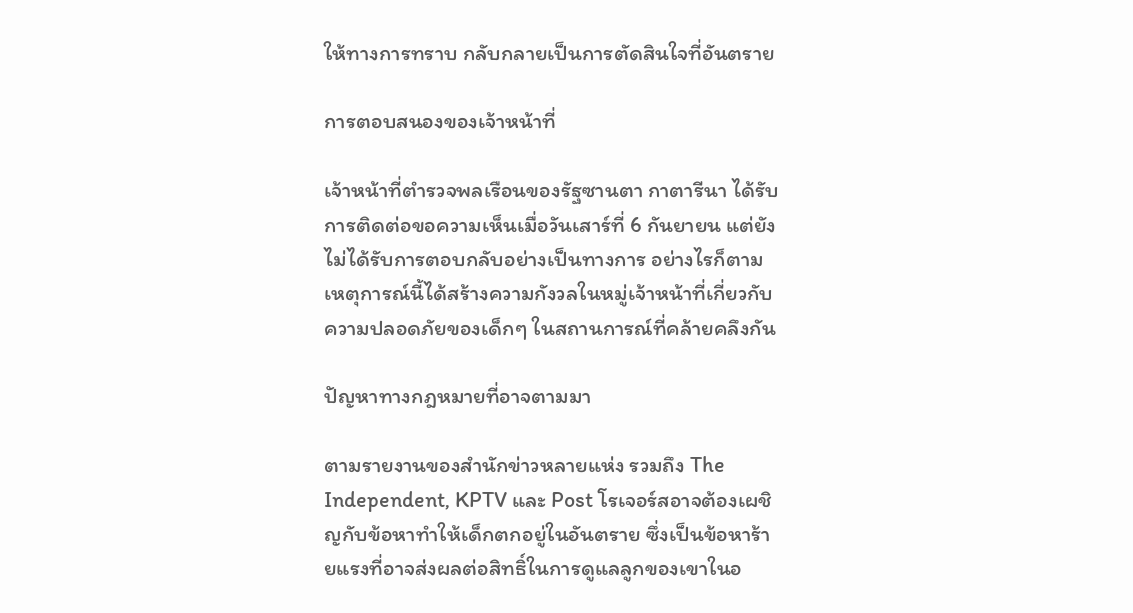ให้ทางการทราบ กลับกลายเป็นการตัดสินใจที่อันตราย

การตอบสนองของเจ้าหน้าที่

เจ้าหน้าที่ตำรวจพลเรือนของรัฐซานตา กาตารีนา ได้รับการติดต่อขอความเห็นเมื่อวันเสาร์ที่ 6 กันยายน แต่ยังไม่ได้รับการตอบกลับอย่างเป็นทางการ อย่างไรก็ตาม เหตุการณ์นี้ได้สร้างความกังวลในหมู่เจ้าหน้าที่เกี่ยวกับความปลอดภัยของเด็กๆ ในสถานการณ์ที่คล้ายคลึงกัน

ปัญหาทางกฎหมายที่อาจตามมา

ตามรายงานของสำนักข่าวหลายแห่ง รวมถึง The Independent, KPTV และ Post โรเจอร์สอาจต้องเผชิญกับข้อหาทำให้เด็กตกอยู่ในอันตราย ซึ่งเป็นข้อหาร้ายแรงที่อาจส่งผลต่อสิทธิ์ในการดูแลลูกของเขาในอ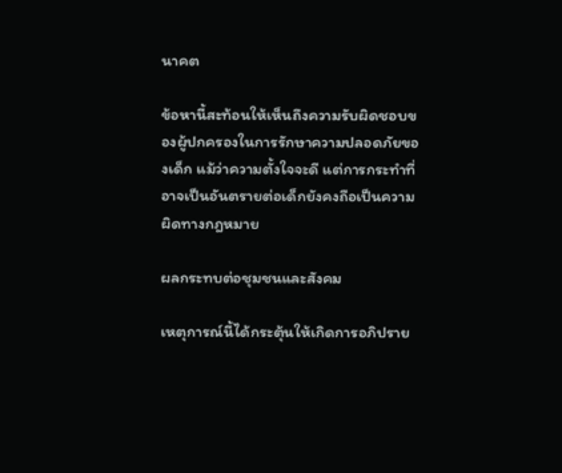นาคต

ข้อหานี้สะท้อนให้เห็นถึงความรับผิดชอบของผู้ปกครองในการรักษาความปลอดภัยของเด็ก แม้ว่าความตั้งใจจะดี แต่การกระทำที่อาจเป็นอันตรายต่อเด็กยังคงถือเป็นความผิดทางกฎหมาย

ผลกระทบต่อชุมชนและสังคม

เหตุการณ์นี้ได้กระตุ้นให้เกิดการอภิปราย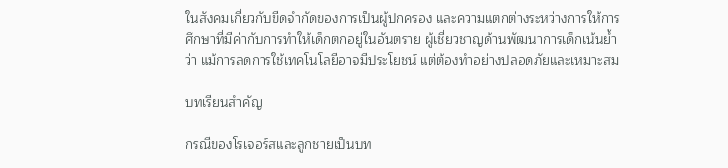ในสังคมเกี่ยวกับขีดจำกัดของการเป็นผู้ปกครอง และความแตกต่างระหว่างการให้การศึกษาที่มีค่ากับการทำให้เด็กตกอยู่ในอันตราย ผู้เชี่ยวชาญด้านพัฒนาการเด็กเน้นย้ำว่า แม้การลดการใช้เทคโนโลยีอาจมีประโยชน์ แต่ต้องทำอย่างปลอดภัยและเหมาะสม

บทเรียนสำคัญ

กรณีของโรเจอร์สและลูกชายเป็นบท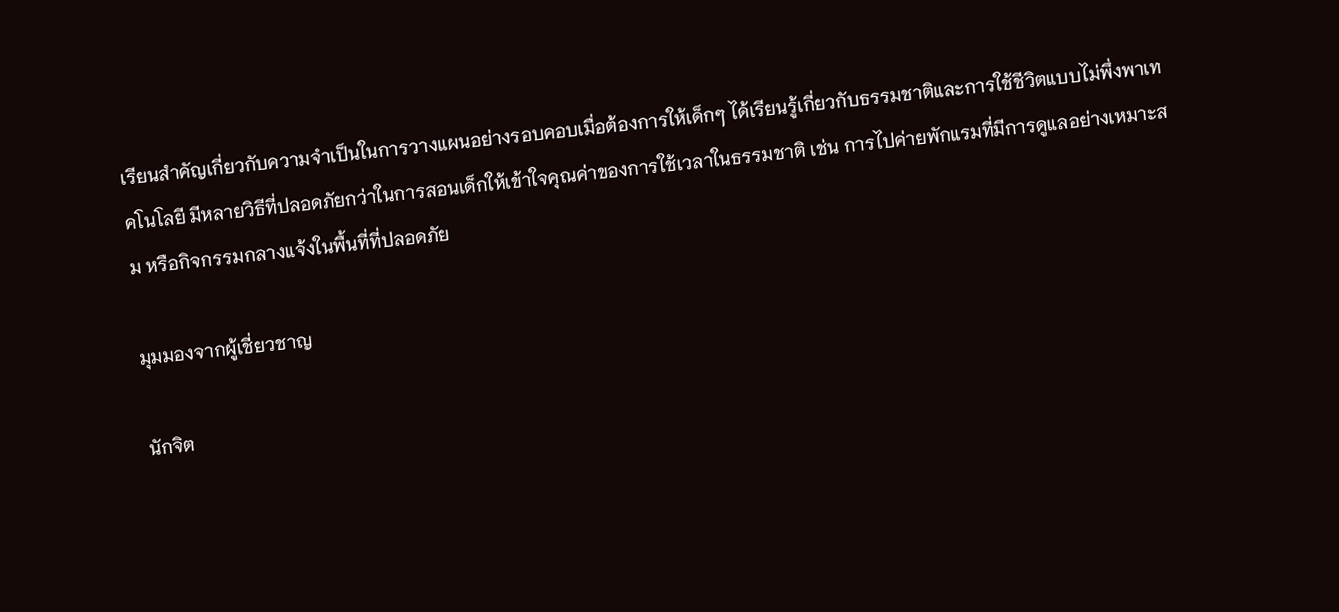เรียนสำคัญเกี่ยวกับความจำเป็นในการวางแผนอย่างรอบคอบเมื่อต้องการให้เด็กๆ ได้เรียนรู้เกี่ยวกับธรรมชาติและการใช้ชีวิตแบบไม่พึ่งพาเทคโนโลยี มีหลายวิธีที่ปลอดภัยกว่าในการสอนเด็กให้เข้าใจคุณค่าของการใช้เวลาในธรรมชาติ เช่น การไปค่ายพักแรมที่มีการดูแลอย่างเหมาะสม หรือกิจกรรมกลางแจ้งในพื้นที่ที่ปลอดภัย

มุมมองจากผู้เชี่ยวชาญ

นักจิต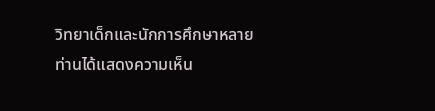วิทยาเด็กและนักการศึกษาหลายท่านได้แสดงความเห็น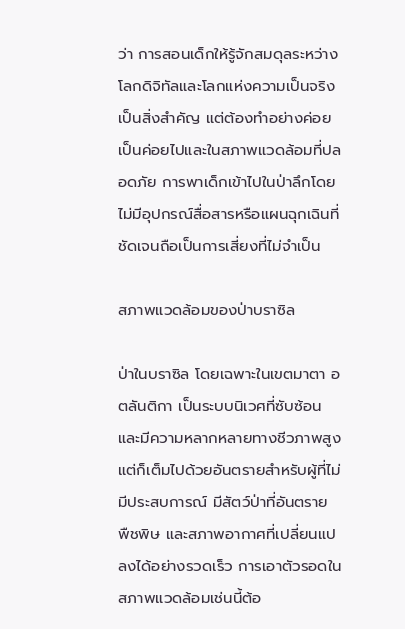ว่า การสอนเด็กให้รู้จักสมดุลระหว่างโลกดิจิทัลและโลกแห่งความเป็นจริงเป็นสิ่งสำคัญ แต่ต้องทำอย่างค่อยเป็นค่อยไปและในสภาพแวดล้อมที่ปลอดภัย การพาเด็กเข้าไปในป่าลึกโดยไม่มีอุปกรณ์สื่อสารหรือแผนฉุกเฉินที่ชัดเจนถือเป็นการเสี่ยงที่ไม่จำเป็น

สภาพแวดล้อมของป่าบราซิล

ป่าในบราซิล โดยเฉพาะในเขตมาตา อตลันติกา เป็นระบบนิเวศที่ซับซ้อนและมีความหลากหลายทางชีวภาพสูง แต่ก็เต็มไปด้วยอันตรายสำหรับผู้ที่ไม่มีประสบการณ์ มีสัตว์ป่าที่อันตราย พืชพิษ และสภาพอากาศที่เปลี่ยนแปลงได้อย่างรวดเร็ว การเอาตัวรอดในสภาพแวดล้อมเช่นนี้ต้อ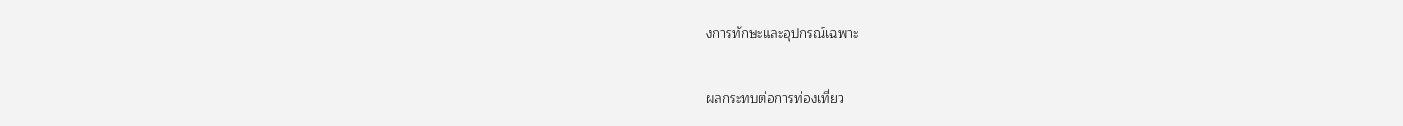งการทักษะและอุปกรณ์เฉพาะ

ผลกระทบต่อการท่องเที่ยว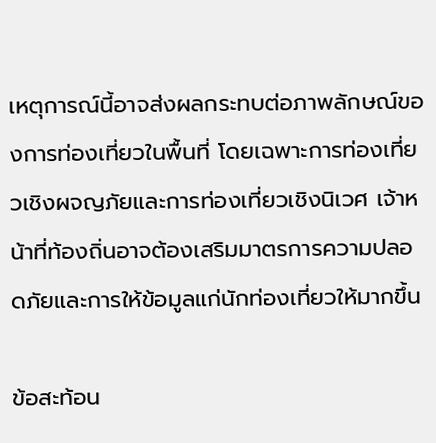เหตุการณ์นี้อาจส่งผลกระทบต่อภาพลักษณ์ของการท่องเที่ยวในพื้นที่ โดยเฉพาะการท่องเที่ยวเชิงผจญภัยและการท่องเที่ยวเชิงนิเวศ เจ้าหน้าที่ท้องถิ่นอาจต้องเสริมมาตรการความปลอดภัยและการให้ข้อมูลแก่นักท่องเที่ยวให้มากขึ้น

ข้อสะท้อน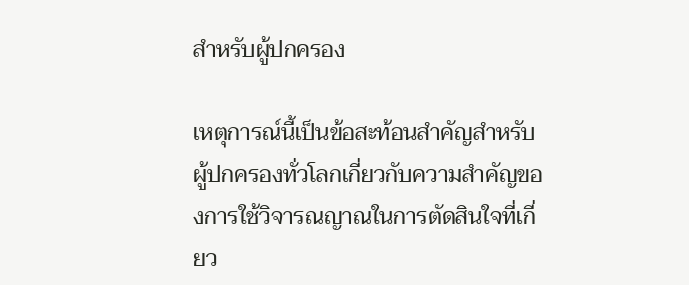สำหรับผู้ปกครอง

เหตุการณ์นี้เป็นข้อสะท้อนสำคัญสำหรับผู้ปกครองทั่วโลกเกี่ยวกับความสำคัญของการใช้วิจารณญาณในการตัดสินใจที่เกี่ยว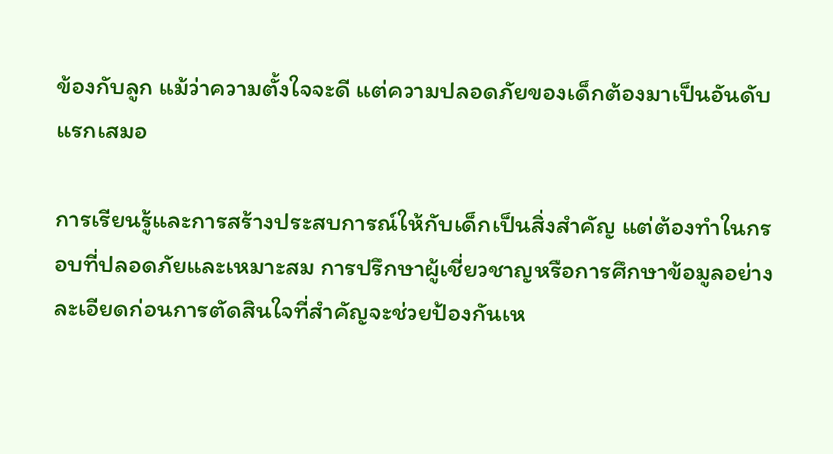ข้องกับลูก แม้ว่าความตั้งใจจะดี แต่ความปลอดภัยของเด็กต้องมาเป็นอันดับแรกเสมอ

การเรียนรู้และการสร้างประสบการณ์ให้กับเด็กเป็นสิ่งสำคัญ แต่ต้องทำในกรอบที่ปลอดภัยและเหมาะสม การปรึกษาผู้เชี่ยวชาญหรือการศึกษาข้อมูลอย่างละเอียดก่อนการตัดสินใจที่สำคัญจะช่วยป้องกันเห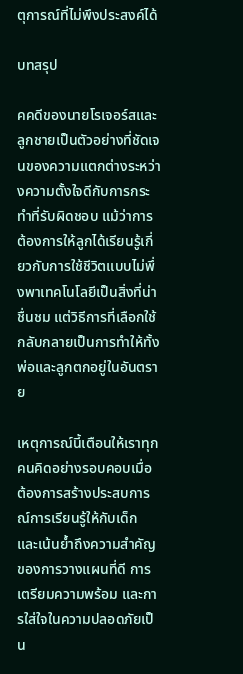ตุการณ์ที่ไม่พึงประสงค์ได้

บทสรุป

คคดีของนายโรเจอร์สและลูกชายเป็นตัวอย่างที่ชัดเจนของความแตกต่างระหว่างความตั้งใจดีกับการกระทำที่รับผิดชอบ แม้ว่าการต้องการให้ลูกได้เรียนรู้เกี่ยวกับการใช้ชีวิตแบบไม่พึ่งพาเทคโนโลยีเป็นสิ่งที่น่าชื่นชม แต่วิธีการที่เลือกใช้กลับกลายเป็นการทำให้ทั้งพ่อและลูกตกอยู่ในอันตราย

เหตุการณ์นี้เตือนให้เราทุกคนคิดอย่างรอบคอบเมื่อต้องการสร้างประสบการณ์การเรียนรู้ให้กับเด็ก และเน้นย้ำถึงความสำคัญของการวางแผนที่ดี การเตรียมความพร้อม และการใส่ใจในความปลอดภัยเป็น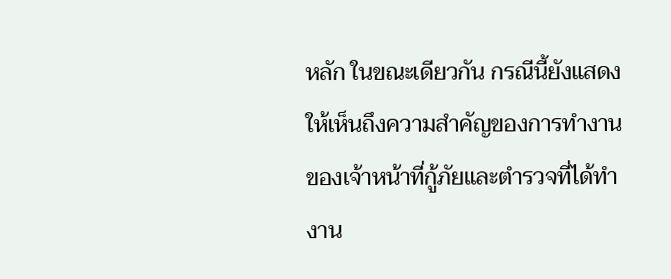หลัก ในขณะเดียวกัน กรณีนี้ยังแสดงให้เห็นถึงความสำคัญของการทำงานของเจ้าหน้าที่กู้ภัยและตำรวจที่ได้ทำงาน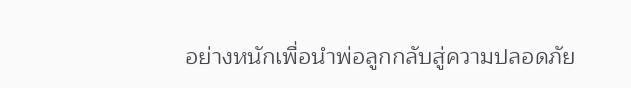อย่างหนักเพื่อนำพ่อลูกกลับสู่ความปลอดภัย